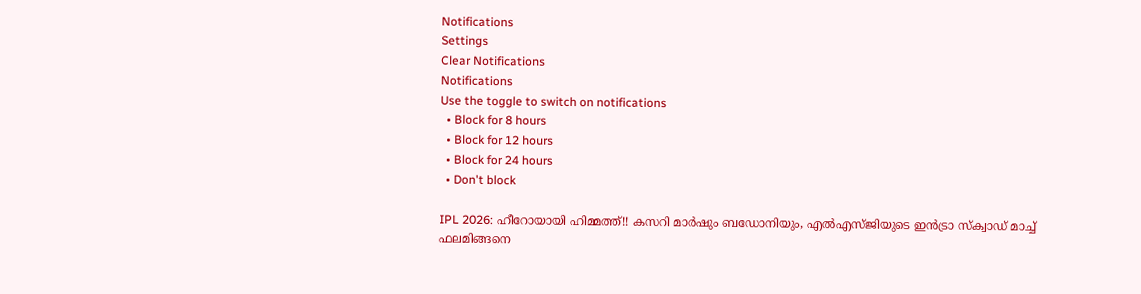Notifications
Settings
Clear Notifications
Notifications
Use the toggle to switch on notifications
  • Block for 8 hours
  • Block for 12 hours
  • Block for 24 hours
  • Don't block

IPL 2026: ഹീറോയായി ഹിമ്മത്ത്!! കസറി മാര്‍ഷും ബഡോനിയും, എല്‍എസ്ജിയുടെ ഇന്‍ട്രാ സ്‌ക്വാഡ് മാച്ച് ഫലമിങ്ങനെ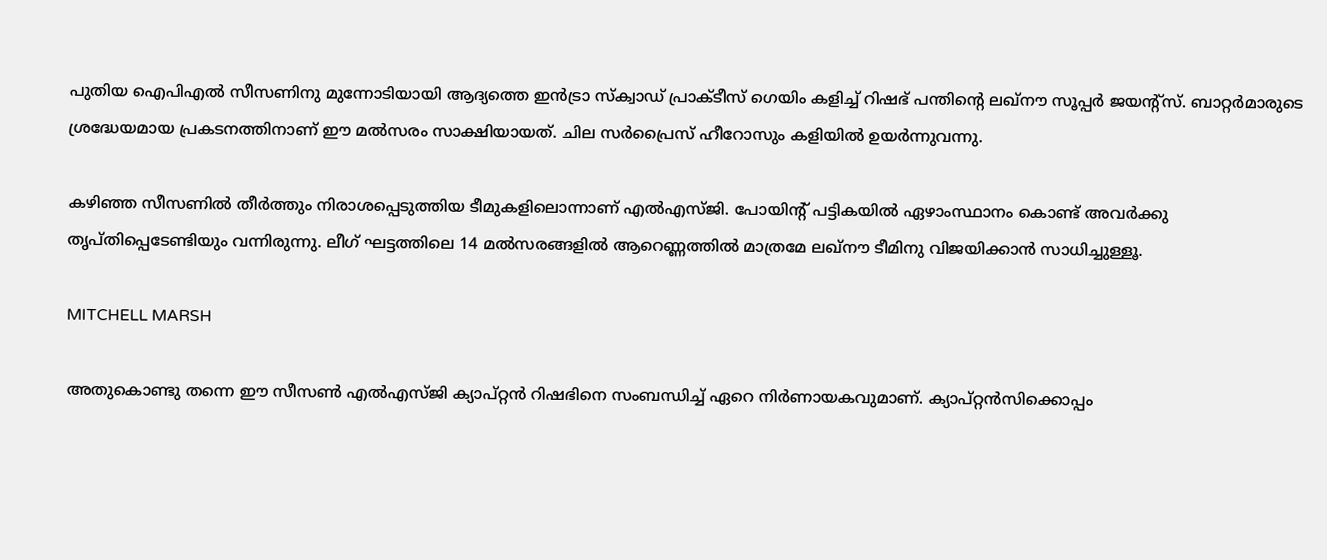പുതിയ ഐപിഎല്‍ സീസണിനു മുന്നോടിയായി ആദ്യത്തെ ഇന്‍ട്രാ സ്‌ക്വാഡ് പ്രാക്ടീസ് ഗെയിം കളിച്ച് റിഷഭ് പന്തിന്റെ ലഖ്‌നൗ സൂപ്പര്‍ ജയന്റ്‌സ്. ബാറ്റര്‍മാരുടെ ശ്രദ്ധേയമായ പ്രകടനത്തിനാണ് ഈ മല്‍സരം സാക്ഷിയായത്. ചില സര്‍പ്രൈസ് ഹീറോസും കളിയില്‍ ഉയര്‍ന്നുവന്നു.

കഴിഞ്ഞ സീസണില്‍ തീര്‍ത്തും നിരാശപ്പെടുത്തിയ ടീമുകളിലൊന്നാണ് എല്‍എസ്ജി. പോയിന്റ് പട്ടികയില്‍ ഏഴാംസ്ഥാനം കൊണ്ട് അവര്‍ക്കു തൃപ്തിപ്പെടേണ്ടിയും വന്നിരുന്നു. ലീഗ് ഘട്ടത്തിലെ 14 മല്‍സരങ്ങളില്‍ ആറെണ്ണത്തില്‍ മാത്രമേ ലഖ്‌നൗ ടീമിനു വിജയിക്കാന്‍ സാധിച്ചുള്ളൂ.

MITCHELL MARSH

അതുകൊണ്ടു തന്നെ ഈ സീസണ്‍ എല്‍എസ്ജി ക്യാപ്റ്റന്‍ റിഷഭിനെ സംബന്ധിച്ച് ഏറെ നിര്‍ണായകവുമാണ്. ക്യാപ്റ്റന്‍സിക്കൊപ്പം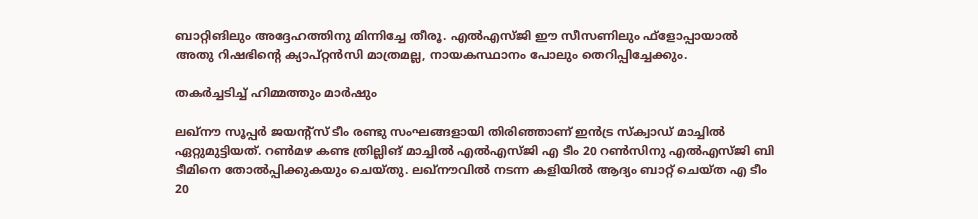ബാറ്റിങിലും അദ്ദേഹത്തിനു മിന്നിച്ചേ തീരൂ. എല്‍എസ്ജി ഈ സീസണിലും ഫ്‌ളോപ്പായാല്‍ അതു റിഷഭിന്റെ ക്യാപ്റ്റന്‍സി മാത്രമല്ല, നായകസ്ഥാനം പോലും തെറിപ്പിച്ചേക്കും.

തകര്‍ച്ചടിച്ച് ഹിമ്മത്തും മാര്‍ഷും

ലഖ്‌നൗ സൂപ്പര്‍ ജയന്റ്‌സ് ടീം രണ്ടു സംഘങ്ങളായി തിരിഞ്ഞാണ് ഇന്‍ട്ര സ്‌ക്വാഡ് മാച്ചില്‍ ഏറ്റുമുട്ടിയത്. റണ്‍മഴ കണ്ട ത്രില്ലിങ് മാച്ചില്‍ എല്‍എസ്ജി എ ടീം 20 റണ്‍സിനു എല്‍എസ്ജി ബി ടീമിനെ തോല്‍പ്പിക്കുകയും ചെയ്തു. ലഖ്‌നൗവില്‍ നടന്ന കളിയില്‍ ആദ്യം ബാറ്റ് ചെയ്ത എ ടീം 20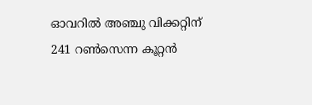ഓവറില്‍ അഞ്ചു വിക്കറ്റിന് 241 റണ്‍സെന്ന കൂറ്റന്‍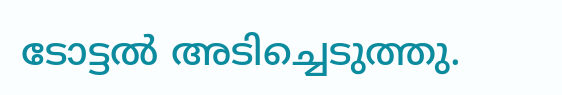ടോട്ടല്‍ അടിച്ചെടുത്തു.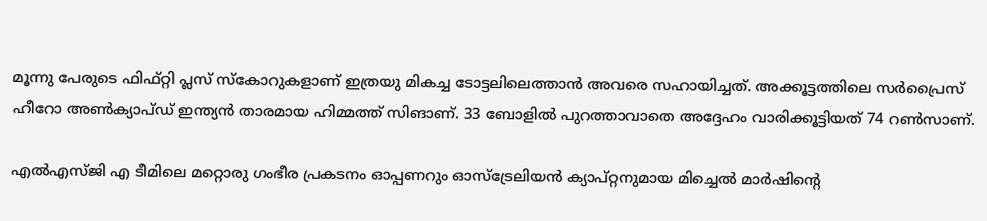മൂന്നു പേരുടെ ഫിഫ്റ്റി പ്ലസ് സ്‌കോറുകളാണ് ഇത്രയു മികച്ച ടോട്ടലിലെത്താന്‍ അവരെ സഹായിച്ചത്. അക്കൂട്ടത്തിലെ സര്‍പ്രൈസ് ഹീറോ അണ്‍ക്യാപ്ഡ് ഇന്ത്യന്‍ താരമായ ഹിമ്മത്ത് സിങാണ്. 33 ബോളില്‍ പുറത്താവാതെ അദ്ദേഹം വാരിക്കൂട്ടിയത് 74 റണ്‍സാണ്.

എല്‍എസ്ജി എ ടീമിലെ മറ്റൊരു ഗംഭീര പ്രകടനം ഓപ്പണറും ഓസ്‌ട്രേലിയന്‍ ക്യാപ്റ്റനുമായ മിച്ചെല്‍ മാര്‍ഷിന്റെ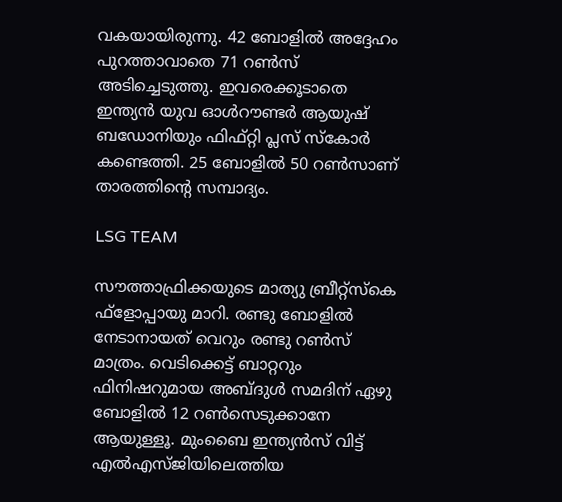വകയായിരുന്നു. 42 ബോളില്‍ അദ്ദേഹം പുറത്താവാതെ 71 റണ്‍സ് അടിച്ചെടുത്തു. ഇവരെക്കൂടാതെ ഇന്ത്യന്‍ യുവ ഓള്‍റൗണ്ടര്‍ ആയുഷ് ബഡോനിയും ഫിഫ്റ്റി പ്ലസ് സ്‌കോര്‍ കണ്ടെത്തി. 25 ബോളില്‍ 50 റണ്‍സാണ് താരത്തിന്റെ സമ്പാദ്യം.

LSG TEAM

സൗത്താഫ്രിക്കയുടെ മാത്യു ബ്രീറ്റ്‌സ്‌കെ ഫ്‌ളോപ്പായു മാറി. രണ്ടു ബോളില്‍ നേടാനായത് വെറും രണ്ടു റണ്‍സ് മാത്രം. വെടിക്കെട്ട് ബാറ്ററും ഫിനിഷറുമായ അബ്ദുള്‍ സമദിന് ഏഴു ബോളില്‍ 12 റണ്‍സെടുക്കാനേ ആയുള്ളൂ. മുംബൈ ഇന്ത്യന്‍സ് വിട്ട് എല്‍എസ്ജിയിലെത്തിയ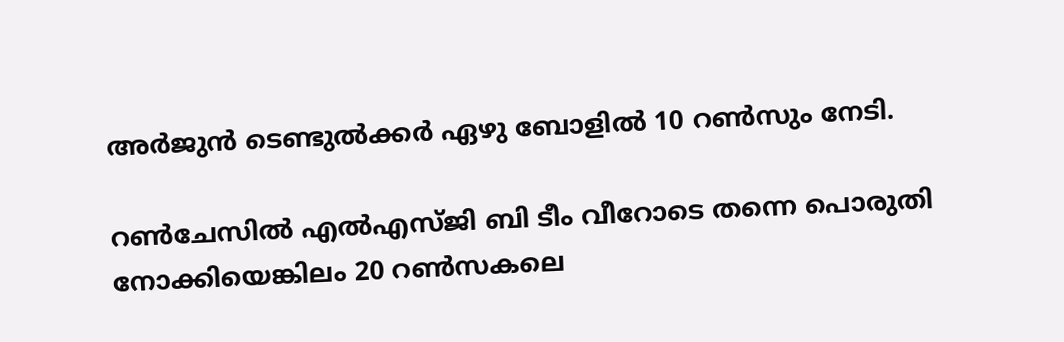അര്‍ജുന്‍ ടെണ്ടുല്‍ക്കര്‍ ഏഴു ബോളില്‍ 10 റണ്‍സും നേടി.

റണ്‍ചേസില്‍ എല്‍എസ്ജി ബി ടീം വീറോടെ തന്നെ പൊരുതി നോക്കിയെങ്കിലം 20 റണ്‍സകലെ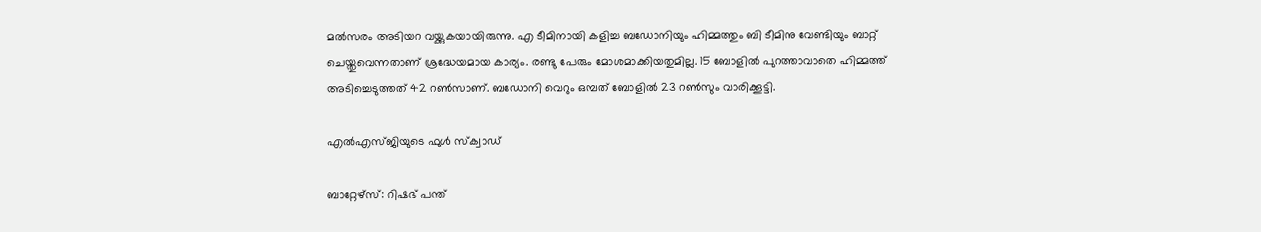മല്‍സരം അടിയറ വയ്ക്കുകയായിരുന്നു. എ ടീമിനായി കളിച്ച ബഡോനിയും ഹിമ്മത്തും ബി ടീമിനു വേണ്ടിയും ബാറ്റ് ചെയ്തുവെന്നതാണ് ശ്രദ്ധേയമായ കാര്യം. രണ്ടു പേരും മോശമാക്കിയതുമില്ല. 15 ബോളില്‍ പുറത്താവാതെ ഹിമ്മത്ത് അടിച്ചെടുത്തത് 42 റണ്‍സാണ്. ബഡോനി വെറും ഒമ്പത് ബോളില്‍ 23 റണ്‍സും വാരിക്കൂട്ടി.

എല്‍എസ്ജിയുടെ ഫുള്‍ സ്‌ക്വാഡ്

ബാറ്റേഴ്‌സ്: റിഷഭ് പന്ത്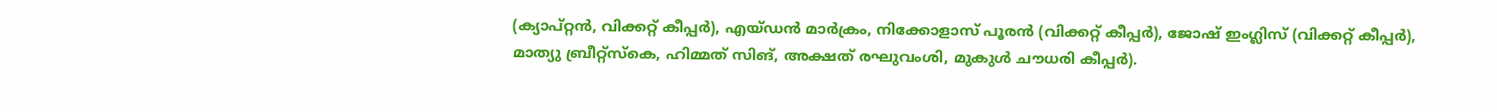(ക്യാപ്റ്റന്‍, വിക്കറ്റ് കീപ്പര്‍), എയ്ഡന്‍ മാര്‍ക്രം, നിക്കോളാസ് പൂരന്‍ (വിക്കറ്റ് കീപ്പര്‍), ജോഷ് ഇംഗ്ലിസ് (വിക്കറ്റ് കീപ്പര്‍), മാത്യു ബ്രീറ്റ്സ്‌കെ, ഹിമ്മത് സിങ്, അക്ഷത് രഘുവംശി, മുകുള്‍ ചൗധരി കീപ്പര്‍).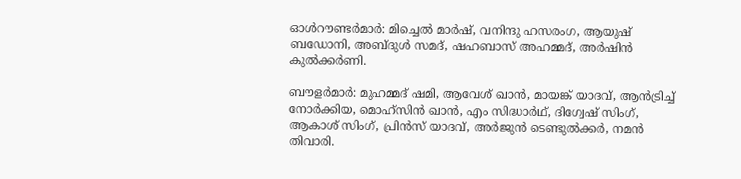ഓള്‍റൗണ്ടര്‍മാര്‍: മിച്ചെല്‍ മാര്‍ഷ്, വനിന്ദു ഹസരംഗ, ആയുഷ് ബഡോനി, അബ്ദുള്‍ സമദ്, ഷഹബാസ് അഹമ്മദ്, അര്‍ഷിന്‍ കുല്‍ക്കര്‍ണി.

ബൗളര്‍മാര്‍: മുഹമ്മദ് ഷമി, ആവേശ് ഖാന്‍, മായങ്ക് യാദവ്, ആന്‍ട്രിച്ച് നോര്‍ക്കിയ, മൊഹ്സിന്‍ ഖാന്‍, എം സിദ്ധാര്‍ഥ്, ദിഗ്വേഷ് സിംഗ്, ആകാശ് സിംഗ്, പ്രിന്‍സ് യാദവ്, അര്‍ജുന്‍ ടെണ്ടുല്‍ക്കര്‍, നമന്‍ തിവാരി.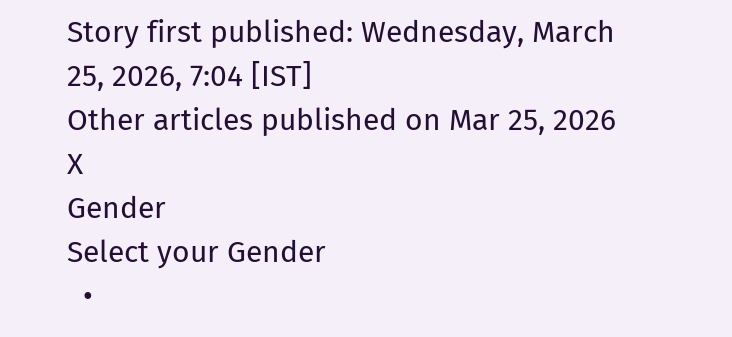Story first published: Wednesday, March 25, 2026, 7:04 [IST]
Other articles published on Mar 25, 2026
X
Gender
Select your Gender
  •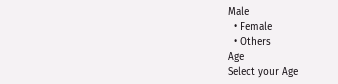Male
  • Female
  • Others
Age
Select your Age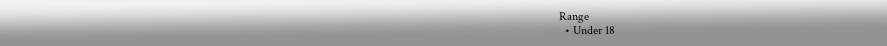Range
  • Under 18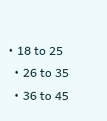• 18 to 25
  • 26 to 35
  • 36 to 45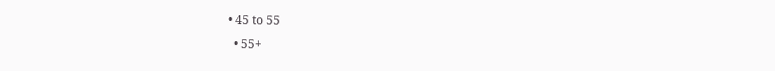• 45 to 55
  • 55+